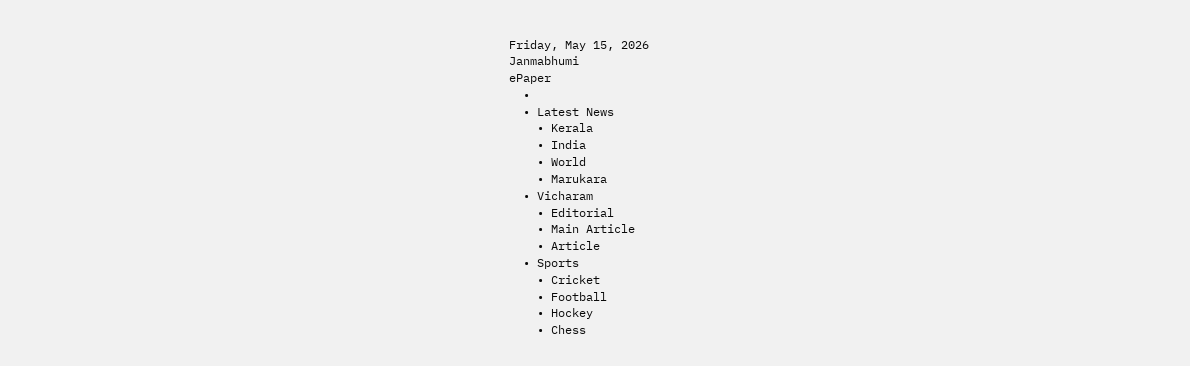Friday, May 15, 2026
Janmabhumi
ePaper
  •
  • Latest News
    • Kerala
    • India
    • World
    • Marukara
  • Vicharam
    • Editorial
    • Main Article
    • Article
  • Sports
    • Cricket
    • Football
    • Hockey
    • Chess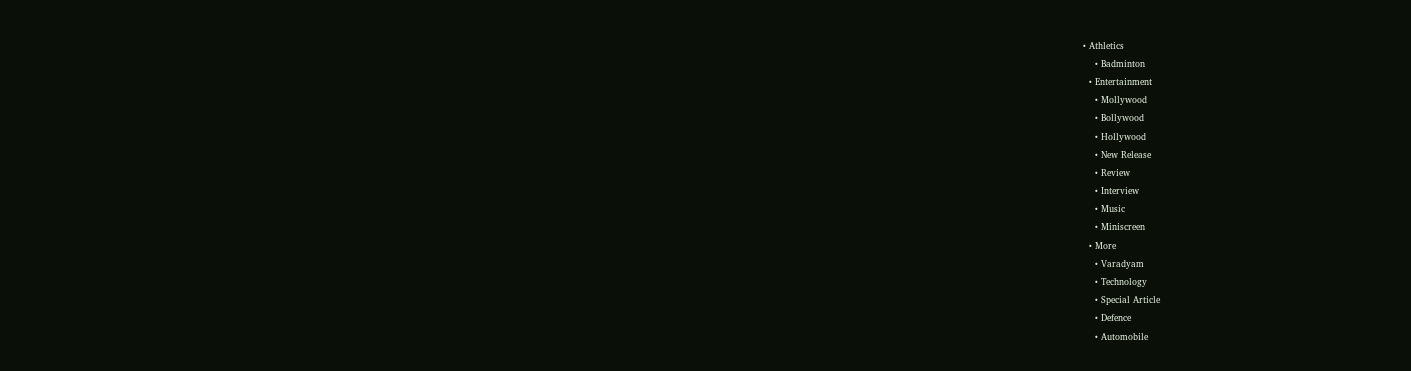• Athletics
    • Badminton
  • Entertainment
    • Mollywood
    • Bollywood
    • Hollywood
    • New Release
    • Review
    • Interview
    • Music
    • Miniscreen
  • More
    • Varadyam
    • Technology
    • Special Article
    • Defence
    • Automobile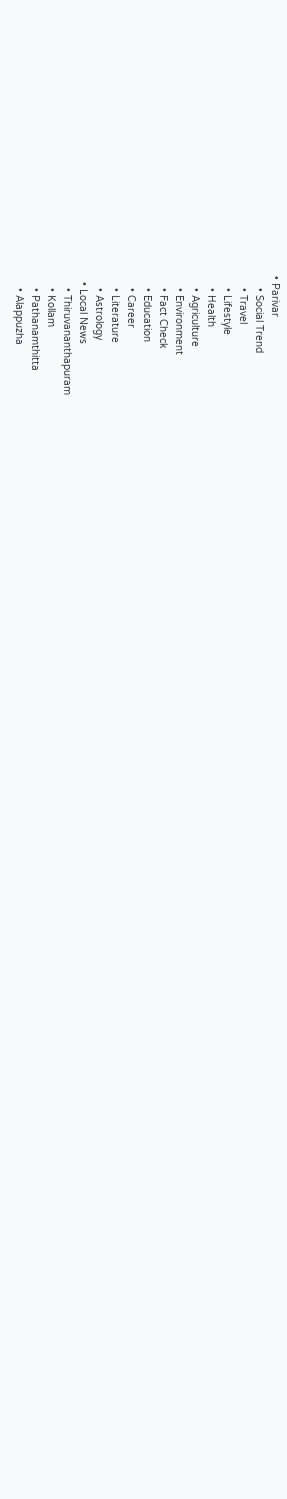• Parivar
    • Social Trend
    • Travel
    • Lifestyle
    • Health
    • Agriculture
    • Environment
    • Fact Check
    • Education
    • Career
    • Literature
    • Astrology
  • Local News
    • Thiruvananthapuram
    • Kollam
    • Pathanamthitta
    • Alappuzha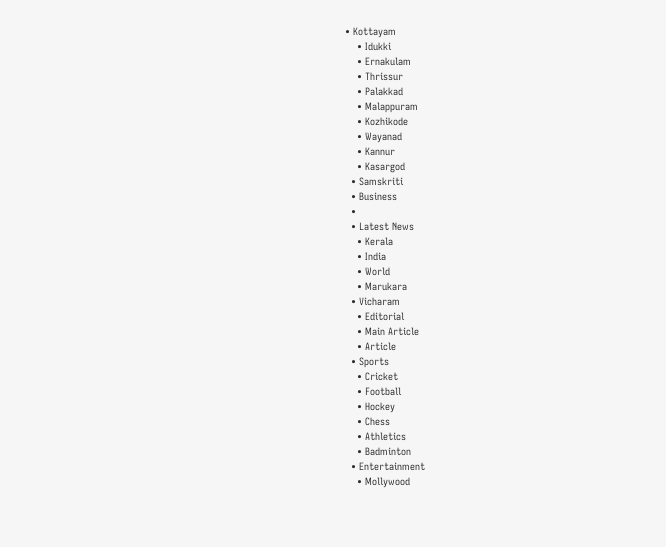• Kottayam
    • Idukki
    • Ernakulam
    • Thrissur
    • Palakkad
    • Malappuram
    • Kozhikode
    • Wayanad
    • Kannur
    • Kasargod
  • Samskriti
  • Business
  •
  • Latest News
    • Kerala
    • India
    • World
    • Marukara
  • Vicharam
    • Editorial
    • Main Article
    • Article
  • Sports
    • Cricket
    • Football
    • Hockey
    • Chess
    • Athletics
    • Badminton
  • Entertainment
    • Mollywood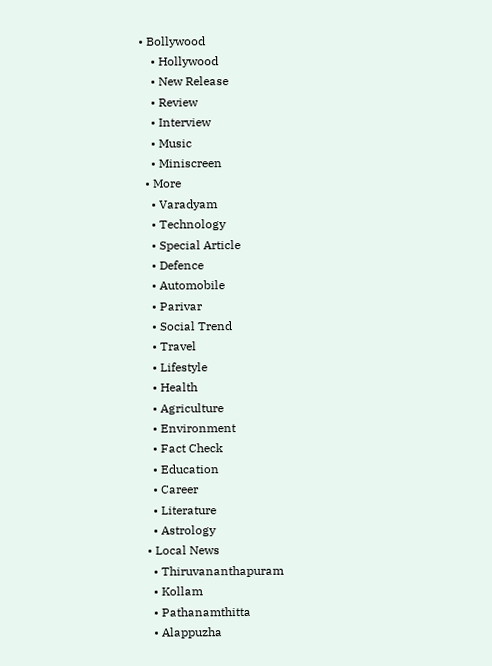• Bollywood
    • Hollywood
    • New Release
    • Review
    • Interview
    • Music
    • Miniscreen
  • More
    • Varadyam
    • Technology
    • Special Article
    • Defence
    • Automobile
    • Parivar
    • Social Trend
    • Travel
    • Lifestyle
    • Health
    • Agriculture
    • Environment
    • Fact Check
    • Education
    • Career
    • Literature
    • Astrology
  • Local News
    • Thiruvananthapuram
    • Kollam
    • Pathanamthitta
    • Alappuzha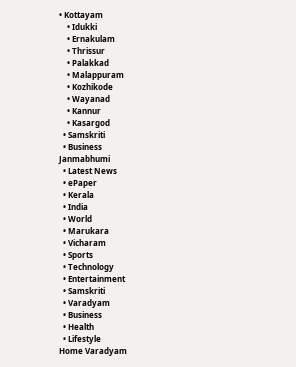• Kottayam
    • Idukki
    • Ernakulam
    • Thrissur
    • Palakkad
    • Malappuram
    • Kozhikode
    • Wayanad
    • Kannur
    • Kasargod
  • Samskriti
  • Business
Janmabhumi
  • Latest News
  • ePaper
  • Kerala
  • India
  • World
  • Marukara
  • Vicharam
  • Sports
  • Technology
  • Entertainment
  • Samskriti
  • Varadyam
  • Business
  • Health
  • Lifestyle
Home Varadyam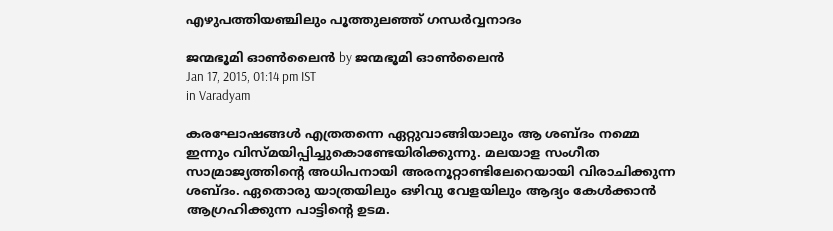എഴുപത്തിയഞ്ചിലും പൂത്തുലഞ്ഞ് ഗന്ധര്‍വ്വനാദം

ജന്മഭൂമി ഓണ്‍ലൈന്‍ by ജന്മഭൂമി ഓണ്‍ലൈന്‍
Jan 17, 2015, 01:14 pm IST
in Varadyam

കരഘോഷങ്ങള്‍ എത്രതന്നെ ഏറ്റുവാങ്ങിയാലും ആ ശബ്ദം നമ്മെ ഇന്നും വിസ്മയിപ്പിച്ചുകൊണ്ടേയിരിക്കുന്നു. മലയാള സംഗീത സാമ്രാജ്യത്തിന്റെ അധിപനായി അരനൂറ്റാണ്ടിലേറെയായി വിരാചിക്കുന്ന ശബ്ദം. ഏതൊരു യാത്രയിലും ഒഴിവു വേളയിലും ആദ്യം കേള്‍ക്കാന്‍ ആഗ്രഹിക്കുന്ന പാട്ടിന്റെ ഉടമ.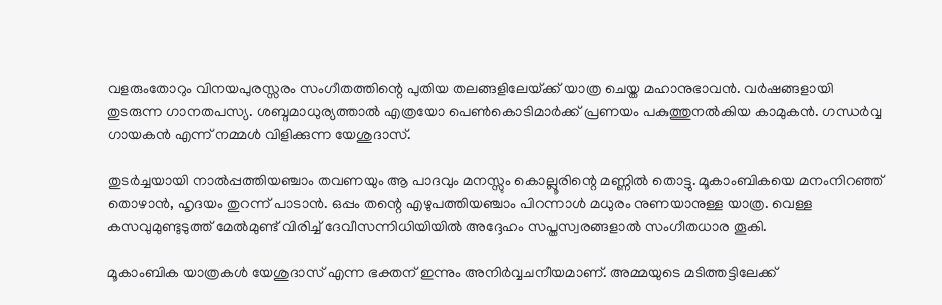വളരുംതോറും വിനയപുരസ്സരം സംഗീതത്തിന്റെ പുതിയ തലങ്ങളിലേയ്‌ക്ക് യാത്ര ചെയ്ത മഹാനുഭാവന്‍. വര്‍ഷങ്ങളായി തുടരുന്ന ഗാനതപസ്യ. ശബ്ദമാധുര്യത്താല്‍ എത്രയോ പെണ്‍കൊടിമാര്‍ക്ക് പ്രണയം പകുത്തുനല്‍കിയ കാമുകന്‍. ഗന്ധര്‍വ്വ ഗായകന്‍ എന്ന് നമ്മള്‍ വിളിക്കുന്ന യേശുദാസ്.

തുടര്‍ച്ചയായി നാല്‍പ്പത്തിയഞ്ചാം തവണയും ആ പാദവും മനസ്സും കൊല്ലൂരിന്റെ മണ്ണില്‍ തൊട്ടു. മൂകാംബികയെ മനംനിറഞ്ഞ് തൊഴാന്‍, ഹൃദയം തുറന്ന് പാടാന്‍. ഒപ്പം തന്റെ എഴുപത്തിയഞ്ചാം പിറന്നാള്‍ മധുരം നുണയാനുള്ള യാത്ര. വെള്ള കസവുമുണ്ടുടുത്ത് മേല്‍മുണ്ട് വിരിച്ച് ദേവീസന്നിധിയിയില്‍ അദ്ദേഹം സപ്തസ്വരങ്ങളാല്‍ സംഗീതധാര തൂകി.

മൂകാംബിക യാത്രകള്‍ യേശുദാസ് എന്ന ഭക്തന് ഇന്നും അനിര്‍വ്വചനീയമാണ്. അമ്മയുടെ മടിത്തട്ടിലേക്ക്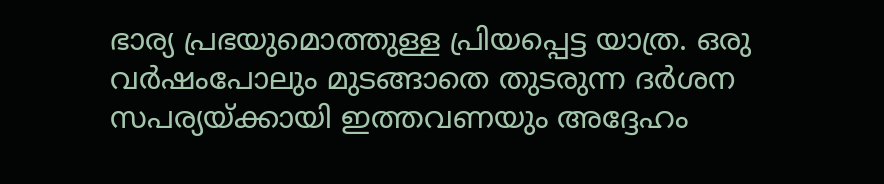ഭാര്യ പ്രഭയുമൊത്തുള്ള പ്രിയപ്പെട്ട യാത്ര. ഒരു വര്‍ഷംപോലും മുടങ്ങാതെ തുടരുന്ന ദര്‍ശന സപര്യയ്‌ക്കായി ഇത്തവണയും അദ്ദേഹം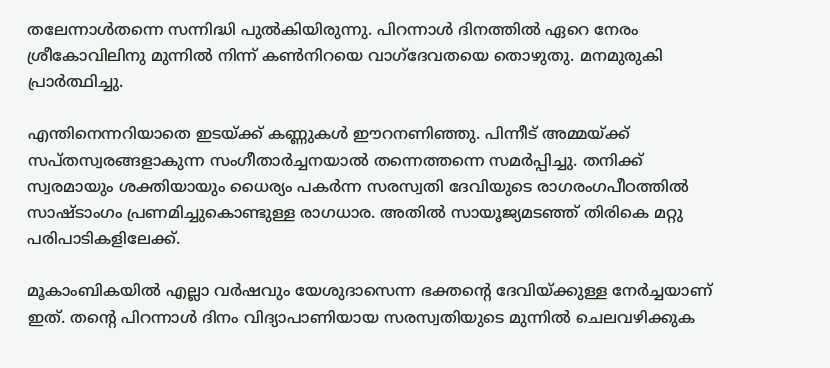തലേന്നാള്‍തന്നെ സന്നിദ്ധി പുല്‍കിയിരുന്നു. പിറന്നാള്‍ ദിനത്തില്‍ ഏറെ നേരം ശ്രീകോവിലിനു മുന്നില്‍ നിന്ന് കണ്‍നിറയെ വാഗ്‌ദേവതയെ തൊഴുതു. മനമുരുകി പ്രാര്‍ത്ഥിച്ചു.

എന്തിനെന്നറിയാതെ ഇടയ്‌ക്ക് കണ്ണുകള്‍ ഈറനണിഞ്ഞു. പിന്നീട് അമ്മയ്‌ക്ക് സപ്തസ്വരങ്ങളാകുന്ന സംഗീതാര്‍ച്ചനയാല്‍ തന്നെത്തന്നെ സമര്‍പ്പിച്ചു. തനിക്ക് സ്വരമായും ശക്തിയായും ധൈര്യം പകര്‍ന്ന സരസ്വതി ദേവിയുടെ രാഗരംഗപീഠത്തില്‍ സാഷ്ടാംഗം പ്രണമിച്ചുകൊണ്ടുള്ള രാഗധാര. അതില്‍ സായൂജ്യമടഞ്ഞ് തിരികെ മറ്റു പരിപാടികളിലേക്ക്.

മൂകാംബികയില്‍ എല്ലാ വര്‍ഷവും യേശുദാസെന്ന ഭക്തന്റെ ദേവിയ്‌ക്കുള്ള നേര്‍ച്ചയാണ് ഇത്. തന്റെ പിറന്നാള്‍ ദിനം വിദ്യാപാണിയായ സരസ്വതിയുടെ മുന്നില്‍ ചെലവഴിക്കുക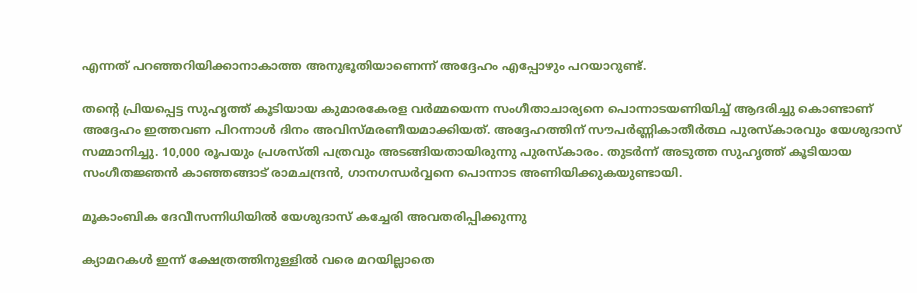എന്നത് പറഞ്ഞറിയിക്കാനാകാത്ത അനുഭൂതിയാണെന്ന് അദ്ദേഹം എപ്പോഴും പറയാറുണ്ട്.

തന്റെ പ്രിയപ്പെട്ട സുഹൃത്ത് കൂടിയായ കുമാരകേരള വര്‍മ്മയെന്ന സംഗീതാചാര്യനെ പൊന്നാടയണിയിച്ച് ആദരിച്ചു കൊണ്ടാണ് അദ്ദേഹം ഇത്തവണ പിറന്നാള്‍ ദിനം അവിസ്മരണീയമാക്കിയത്. അദ്ദേഹത്തിന് സൗപര്‍ണ്ണികാതീര്‍ത്ഥ പുരസ്‌കാരവും യേശുദാസ് സമ്മാനിച്ചു. 10,000 രൂപയും പ്രശസ്തി പത്രവും അടങ്ങിയതായിരുന്നു പുരസ്‌കാരം. തുടര്‍ന്ന് അടുത്ത സുഹൃത്ത് കൂടിയായ സംഗീതജ്ഞന്‍ കാഞ്ഞങ്ങാട് രാമചന്ദ്രന്‍, ഗാനഗന്ധര്‍വ്വനെ പൊന്നാട അണിയിക്കുകയുണ്ടായി.

മൂകാംബിക ദേവീസന്നിധിയില്‍ യേശുദാസ് കച്ചേരി അവതരിപ്പിക്കുന്നു

ക്യാമറകള്‍ ഇന്ന് ക്ഷേത്രത്തിനുള്ളില്‍ വരെ മറയില്ലാതെ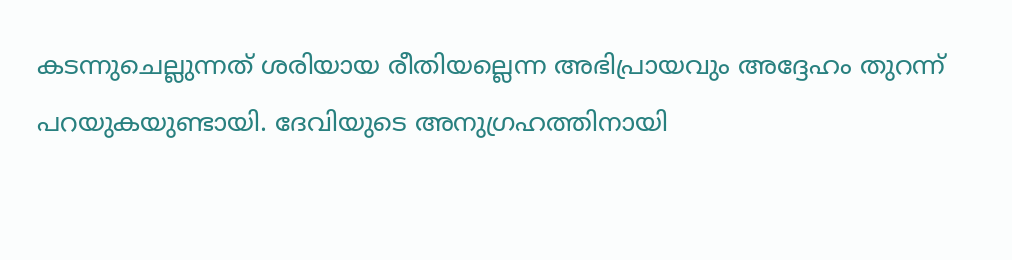കടന്നുചെല്ലുന്നത് ശരിയായ രീതിയല്ലെന്ന അഭിപ്രായവും അദ്ദേഹം തുറന്ന് പറയുകയുണ്ടായി. ദേവിയുടെ അനുഗ്രഹത്തിനായി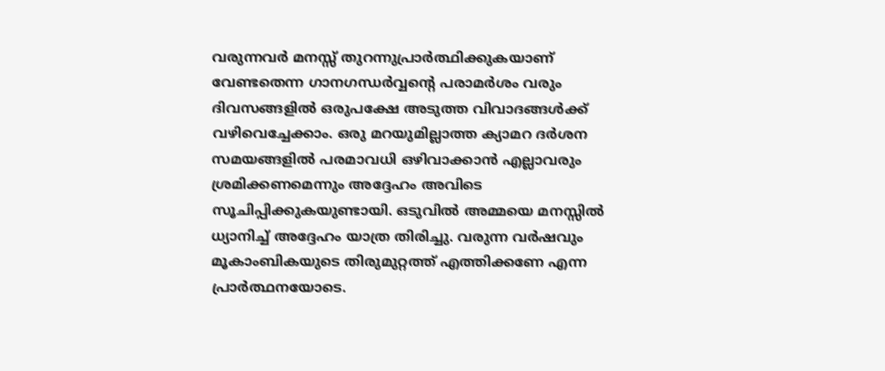വരുന്നവര്‍ മനസ്സ് തുറന്നുപ്രാര്‍ത്ഥിക്കുകയാണ് വേണ്ടതെന്ന ഗാനഗന്ധര്‍വ്വന്റെ പരാമര്‍ശം വരും ദിവസങ്ങളില്‍ ഒരുപക്ഷേ അടുത്ത വിവാദങ്ങള്‍ക്ക് വഴിവെച്ചേക്കാം. ഒരു മറയുമില്ലാത്ത ക്യാമറ ദര്‍ശന സമയങ്ങളില്‍ പരമാവധി ഒഴിവാക്കാന്‍ എല്ലാവരും ശ്രമിക്കണമെന്നും അദ്ദേഹം അവിടെ സൂചിപ്പിക്കുകയുണ്ടായി. ഒടുവില്‍ അമ്മയെ മനസ്സില്‍ ധ്യാനിച്ച് അദ്ദേഹം യാത്ര തിരിച്ചു. വരുന്ന വര്‍ഷവും മൂകാംബികയുടെ തിരുമുറ്റത്ത് എത്തിക്കണേ എന്ന പ്രാര്‍ത്ഥനയോടെ.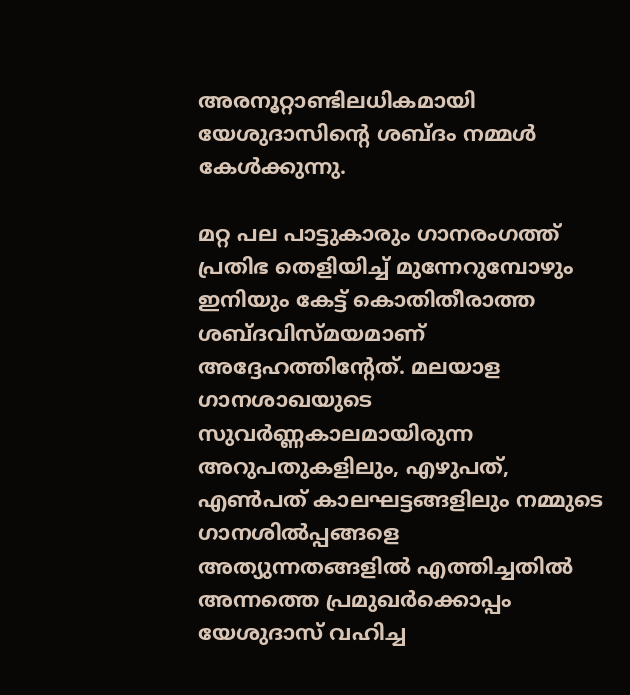അരനൂറ്റാണ്ടിലധികമായി യേശുദാസിന്റെ ശബ്ദം നമ്മള്‍ കേള്‍ക്കുന്നു.

മറ്റ പല പാട്ടുകാരും ഗാനരംഗത്ത് പ്രതിഭ തെളിയിച്ച് മുന്നേറുമ്പോഴും ഇനിയും കേട്ട് കൊതിതീരാത്ത ശബ്ദവിസ്മയമാണ് അദ്ദേഹത്തിന്റേത്. മലയാള ഗാനശാഖയുടെ സുവര്‍ണ്ണകാലമായിരുന്ന അറുപതുകളിലും, എഴുപത്, എണ്‍പത് കാലഘട്ടങ്ങളിലും നമ്മുടെ ഗാനശില്‍പ്പങ്ങളെ അത്യുന്നതങ്ങളില്‍ എത്തിച്ചതില്‍ അന്നത്തെ പ്രമുഖര്‍ക്കൊപ്പം യേശുദാസ് വഹിച്ച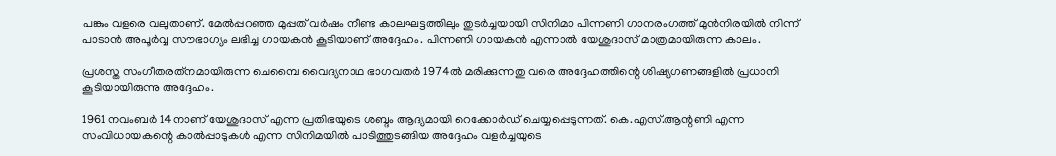പങ്കും വളരെ വലുതാണ്. മേല്‍പ്പറഞ്ഞ മുപ്പത് വര്‍ഷം നീണ്ട കാലഘട്ടത്തിലും തുടര്‍ച്ചയായി സിനിമാ പിന്നണി ഗാനരംഗത്ത് മുന്‍നിരയില്‍ നിന്ന് പാടാന്‍ അപൂര്‍വ്വ സൗഭാഗ്യം ലഭിച്ച ഗായകന്‍ കൂടിയാണ് അദ്ദേഹം. പിന്നണി ഗായകന്‍ എന്നാല്‍ യേശുദാസ് മാത്രമായിരുന്ന കാലം.

പ്രശസ്ത സംഗീതരത്‌നമായിരുന്ന ചെമ്പൈ വൈദ്യനാഥ ഭാഗവതര്‍ 1974ല്‍ മരിക്കുന്നതു വരെ അദ്ദേഹത്തിന്റെ ശിഷ്യഗണങ്ങളില്‍ പ്രധാനി കൂടിയായിരുന്നു അദ്ദേഹം.

1961 നവംബര്‍ 14നാണ് യേശുദാസ് എന്ന പ്രതിഭയുടെ ശബ്ദം ആദ്യമായി റെക്കോര്‍ഡ് ചെയ്യപ്പെടുന്നത്. കെ.എസ്.ആന്റണി എന്ന സംവിധായകന്റെ കാല്‍പ്പാടുകള്‍ എന്ന സിനിമയില്‍ പാടിത്തുടങ്ങിയ അദ്ദേഹം വളര്‍ച്ചയുടെ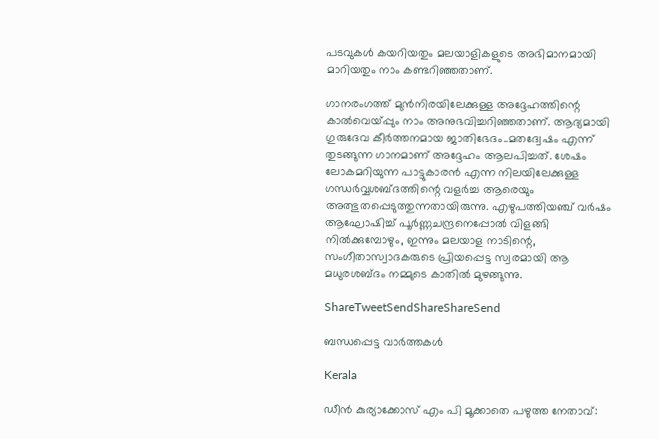പടവുകള്‍ കയറിയതും മലയാളികളുടെ അഭിമാനമായി മാറിയതും നാം കണ്ടറിഞ്ഞതാണ്.

ഗാനരംഗത്ത് മുന്‍നിരയിലേക്കുള്ള അദ്ദേഹത്തിന്റെ കാല്‍വെയ്‌പ്പും നാം അനുഭവിച്ചറിഞ്ഞതാണ്. ആദ്യമായി ഗുരുദേവ കീര്‍ത്തനമായ ജാതിഭേദം..മതദ്വേഷം എന്ന് തുടങ്ങുന്ന ഗാനമാണ് അദ്ദേഹം ആലപിച്ചത്. ശേഷം ലോകമറിയുന്ന പാട്ടുകാരന്‍ എന്ന നിലയിലേക്കുള്ള ഗന്ധര്‍വ്വശബ്ദത്തിന്റെ വളര്‍ച്ച ആരെയും അത്ഭുതപ്പെടുത്തുന്നതായിരുന്നു. എഴുപത്തിയഞ്ച് വര്‍ഷം ആഘോഷിച്ച് പൂര്‍ണ്ണചന്ദ്രനെപ്പോല്‍ വിളങ്ങി നില്‍ക്കുമ്പോഴും, ഇന്നും മലയാള നാടിന്റെ, സംഗീതാസ്വാദകരുടെ പ്രിയപ്പെട്ട സ്വരമായി ആ മധുരശബ്ദം നമ്മുടെ കാതില്‍ മുഴങ്ങുന്നു.

ShareTweetSendShareShareSend

ബന്ധപ്പെട്ട വാര്‍ത്തകള്‍

Kerala

ഡീന്‍ കുര്യാക്കോസ് എം പി മൂക്കാതെ പഴുത്ത നേതാവ്: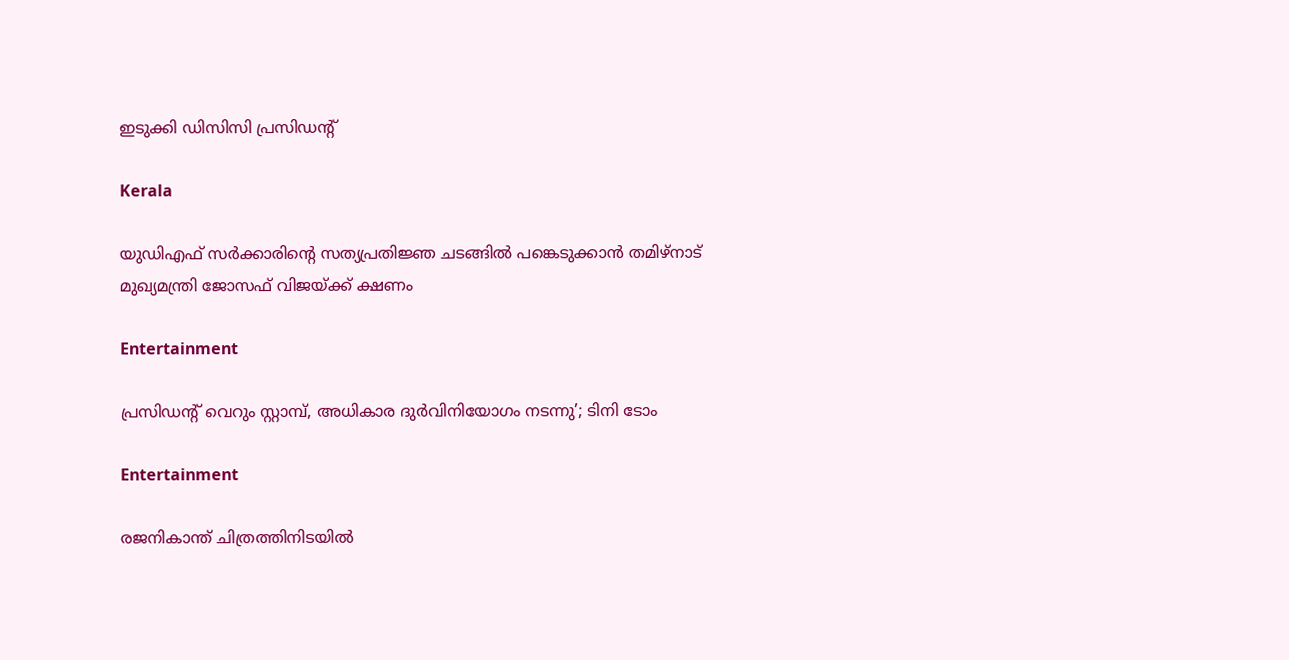ഇടുക്കി ഡിസിസി പ്രസിഡന്റ്

Kerala

യുഡിഎഫ് സര്‍ക്കാരിന്റെ സത്യപ്രതിജ്ഞ ചടങ്ങില്‍ പങ്കെടുക്കാന്‍ തമിഴ്‌നാട് മുഖ്യമന്ത്രി ജോസഫ് വിജയ്‌ക്ക് ക്ഷണം

Entertainment

പ്രസിഡന്റ് വെറും സ്റ്റാമ്പ്, അധികാര ദുര്‍വിനിയോഗം നടന്നു’; ടിനി ടോം

Entertainment

രജനികാന്ത് ചിത്രത്തിനിടയിൽ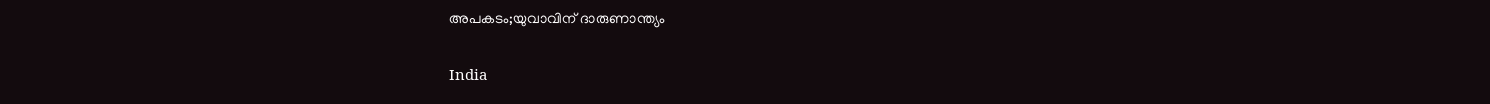അപകടം;യുവാവിന് ദാരുണാന്ത്യം

India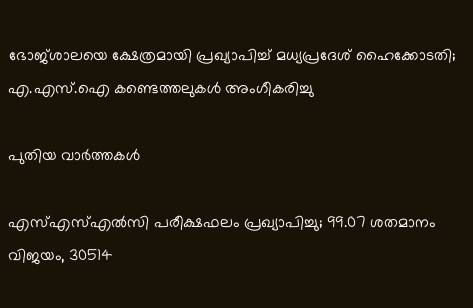ഭോജ്ശാലയെ ക്ഷേത്രമായി പ്രഖ്യാപിച്ച് മധ്യപ്രദേശ് ഹൈക്കോടതി; എ.എസ്.ഐ കണ്ടെത്തലുകൾ അംഗീകരിച്ചു

പുതിയ വാര്‍ത്തകള്‍

എസ്എസ്എൽസി പരീക്ഷഫലം പ്രഖ്യാപിച്ചു; 99.07 ശതമാനം വിജയം, 30514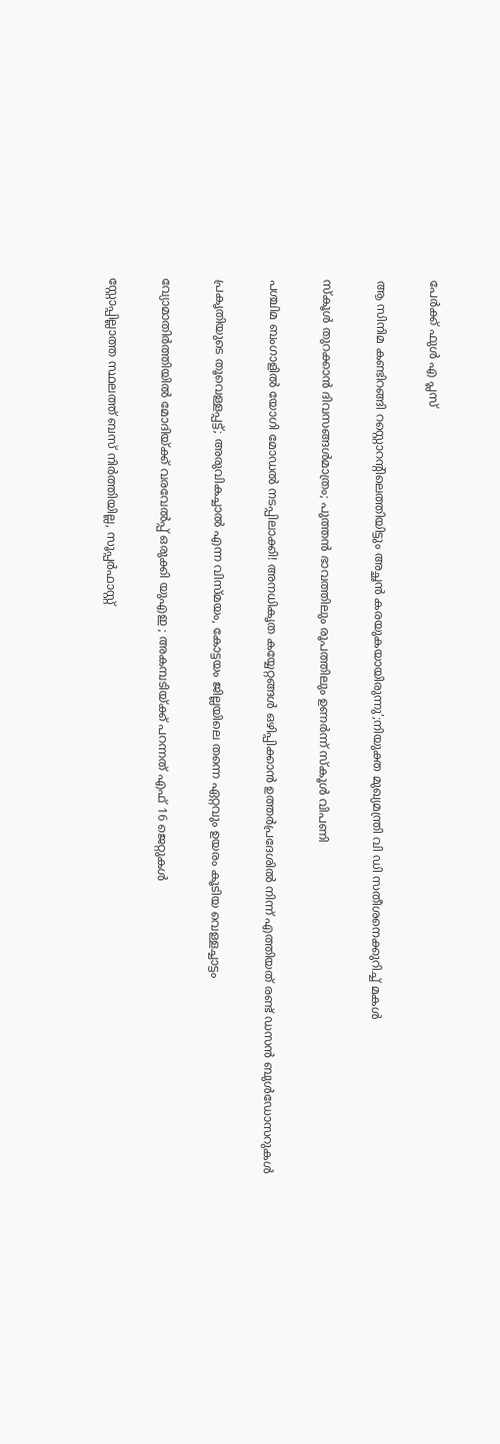പേർക്ക് ഫുൾ എ പ്ലസ്

ആ സിനിമ കണ്ടിറങ്ങി റസ്റ്റൊറന്റിലെത്തിയിട്ടും അച്ഛൻ കരയുകയായിരുന്നു’;നിയുക്ത മുഖ്യമന്ത്രി വി ഡി സതീശനെക്കുറിച്ച് മകൾ

സ്‌കൂള്‍ തുറക്കാന്‍ ദിവസങ്ങള്‍മാത്രം; പുത്തന്‍ ഭാവത്തിലും രൂപത്തിലും ഉണര്‍ന്ന് സ്‌കൂള്‍ വിപണി

പശ്ചിമ ബംഗാളിൽ യോഗി മോഡൽ നടപ്പിലാക്കി! അനധികൃത കയ്യേറ്റങ്ങൾ ഒഴിപ്പിക്കാൻ ഉത്തർപ്രദേശിൽ നിന്ന് എത്തിയത് രണ്ട് ഡസൻ ബുൾഡോസറുകൾ

പ്രകൃതിയുടെ തൂവെള്ളപ്പട്ട്; അരുവികച്ചാല്‍ എന്ന വിസ്മയം, കോട്ടയം ജില്ലയിലെ തന്നെ ഏറ്റവും ഉയരം കൂടിയ വെള്ളച്ചാട്ടം

വ്യോമാതിർത്തിയിൽ മോദിയ്‌ക്ക് വരവേൽപ്പ് ഒരുക്കി യുഎഇ ; അകമ്പടിയ്‌ക്ക് പറന്നത് എഫ് 16 ജെറ്റുകൾ

സ്റ്റോപ്പില്ലാത്ത സ്ഥലത്ത് ബസ് നിർത്തിയില്ല, സൂപ്പർഫാസ്റ്റ്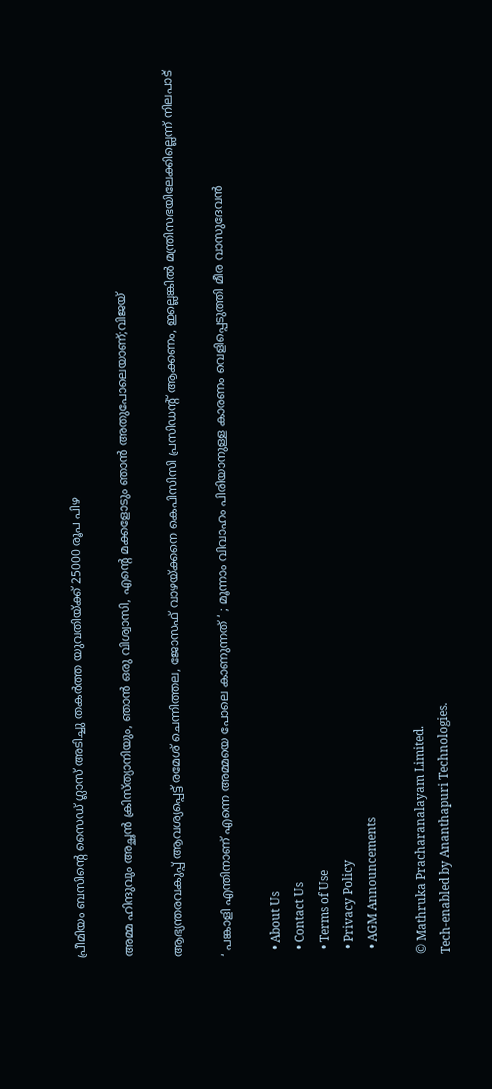പ്രീമിയം ബസിന്റെ സൈഡ് ഗ്ലാസ് അടിച്ചു തകർത്ത യുവതിയ്‌ക്ക് 25000 രൂപ പിഴ

അമ്മ ഹിന്ദുവും അച്ഛൻ ക്രിസ്ത്യാനിയും, ഞാൻ ഒരു വിശ്വാസി, എന്റെ മക്കളോടും ഞാൻ അതുപോലെയാണ്;വിജയ്

ആഭ്യന്തരവകുപ്പ് ആവശ്യപ്പെട്ട് രമേശ് ചെന്നിത്തല, ജോസഫ് വാഴയ്‌ക്കനെ കെപിസിസി പ്രസിഡന്‍റ് ആക്കണം, ഇല്ലെങ്കിൽ മന്ത്രിസഭയിലേക്കില്ലെന്ന് നിലപാട്

‘ പങ്കാളി എന്തിനാണ് എന്നെ അമ്മയെ പോലെ കാണുന്നത് ‘ ; മൂന്നാം വിവാഹം പിരിയാനുള്ള കാരണം വെളിപ്പെടുത്തി മീര വാസുദേവൻ

  • About Us
  • Contact Us
  • Terms of Use
  • Privacy Policy
  • AGM Announcements

© Mathruka Pracharanalayam Limited.
Tech-enabled by Ananthapuri Technologies.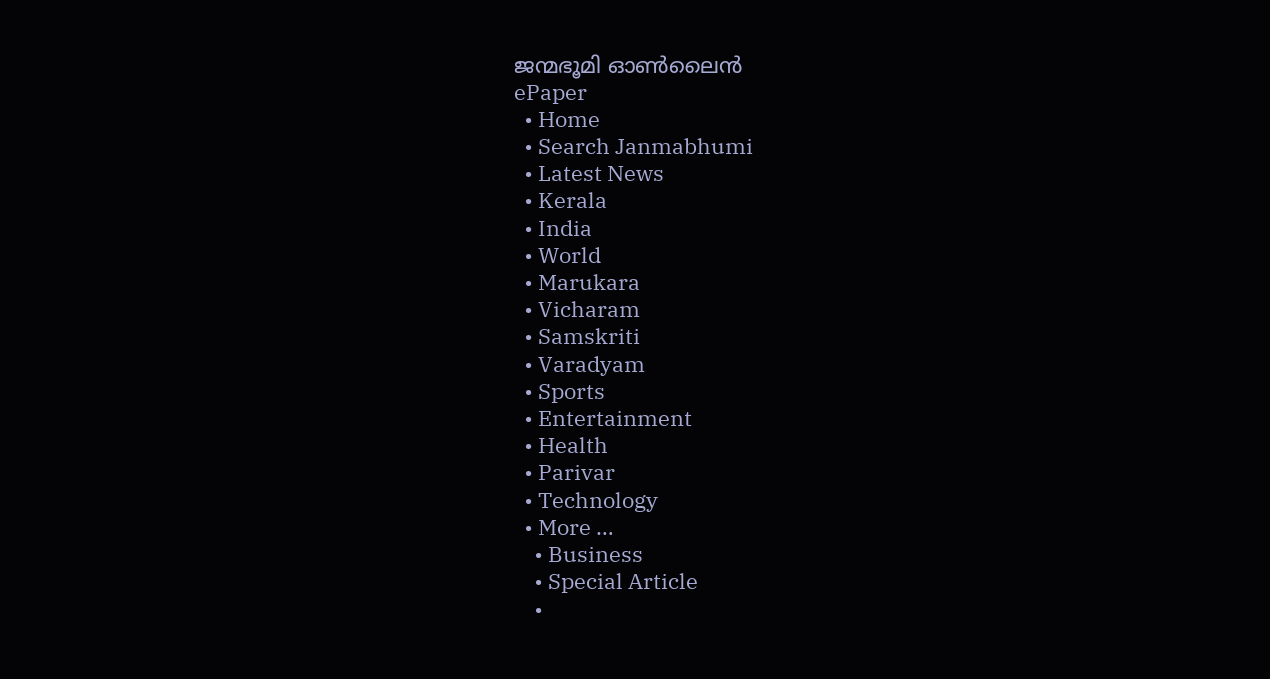ജന്മഭൂമി ഓണ്‍ലൈന്‍
ePaper
  • Home
  • Search Janmabhumi
  • Latest News
  • Kerala
  • India
  • World
  • Marukara
  • Vicharam
  • Samskriti
  • Varadyam
  • Sports
  • Entertainment
  • Health
  • Parivar
  • Technology
  • More …
    • Business
    • Special Article
    •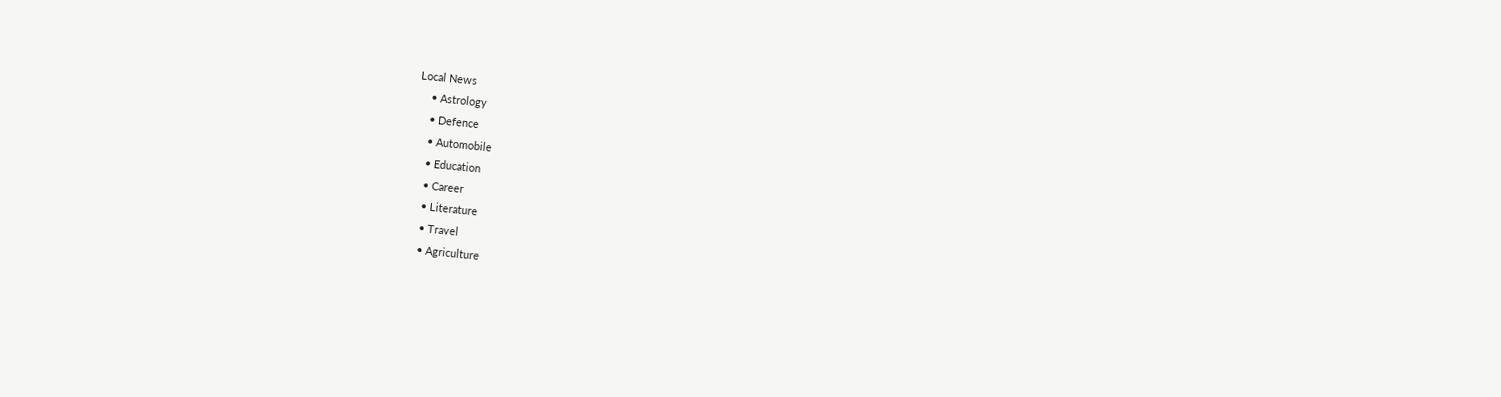Local News
    • Astrology
    • Defence
    • Automobile
    • Education
    • Career
    • Literature
    • Travel
    • Agriculture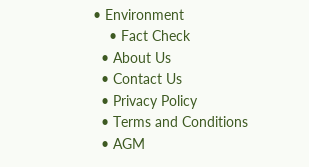• Environment
    • Fact Check
  • About Us
  • Contact Us
  • Privacy Policy
  • Terms and Conditions
  • AGM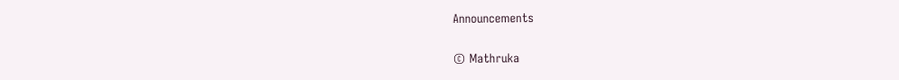Announcements

© Mathruka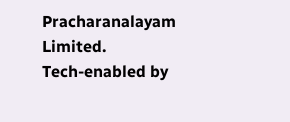Pracharanalayam Limited.
Tech-enabled by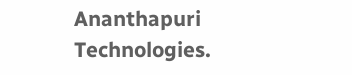Ananthapuri Technologies.